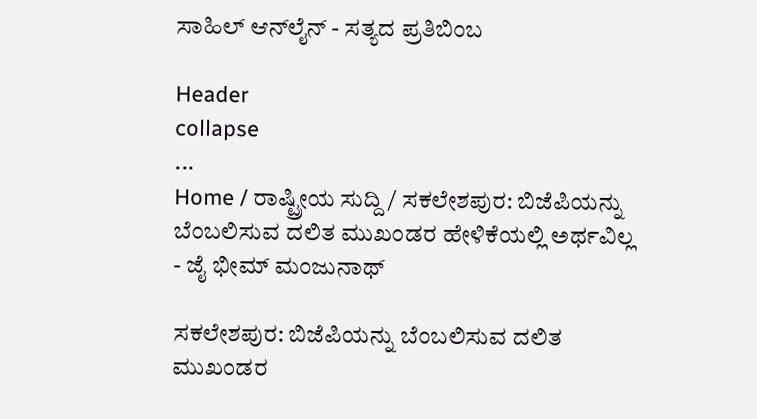ಸಾಹಿಲ್ ಆನ್‌ಲೈನ್ - ಸತ್ಯದ ಪ್ರತಿಬಿಂಬ

Header
collapse
...
Home / ರಾಷ್ಟ್ರೀಯ ಸುದ್ದಿ / ಸಕಲೇಶಪುರ: ಬಿಜೆಪಿಯನ್ನು ಬೆಂಬಲಿಸುವ ದಲಿತ ಮುಖಂಡರ ಹೇಳಿಕೆಯಲ್ಲಿ ಅರ್ಥವಿಲ್ಲ - ಜೈ ಭೀಮ್ ಮಂಜುನಾಥ್

ಸಕಲೇಶಪುರ: ಬಿಜೆಪಿಯನ್ನು ಬೆಂಬಲಿಸುವ ದಲಿತ ಮುಖಂಡರ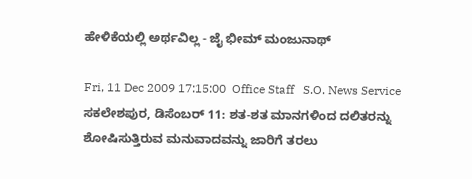ಹೇಳಿಕೆಯಲ್ಲಿ ಅರ್ಥವಿಲ್ಲ - ಜೈ ಭೀಮ್ ಮಂಜುನಾಥ್

Fri, 11 Dec 2009 17:15:00  Office Staff   S.O. News Service
ಸಕಲೇಶಪುರ, ಡಿಸೆಂಬರ್ 11: ಶತ-ಶತ ಮಾನಗಳಿಂದ ದಲಿತರನ್ನು ಶೋಷಿಸುತ್ತಿರುವ ಮನುವಾದವನ್ನು ಜಾರಿಗೆ ತರಲು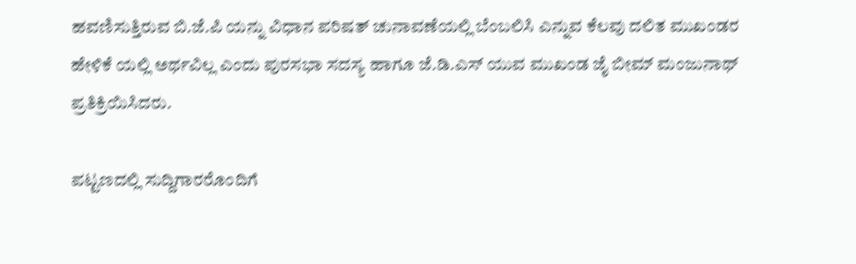ಹವಣಿಸುತ್ತಿರುವ ಬಿ.ಜೆ.ಪಿ ಯನ್ನು ವಿಧಾನ ಪರಿಷತ್ ಚುನಾವಣೆಯಲ್ಲಿ ಬೆಂಬಲಿಸಿ ಎನ್ನುವ ಕೆಲವು ದಲಿತ ಮುಖಂಡರ ಹೇಳಿಕೆ ಯಲ್ಲಿ ಅರ್ಥವಿಲ್ಲ ಎಂದು ಪುರಸಭಾ ಸದಸ್ಯ ಹಾಗೂ ಜೆ.ಡಿ.ಎಸ್ ಯುವ ಮುಖಂಡ ಜೈ ಬೀಮ್ ಮಂಜುನಾಥ್ ಪ್ರತಿಕ್ರಿಯಿಸಿದರು.

ಪಟ್ಟಣದಲ್ಲಿ ಸುದ್ದಿಗಾರರೊಂದಿಗೆ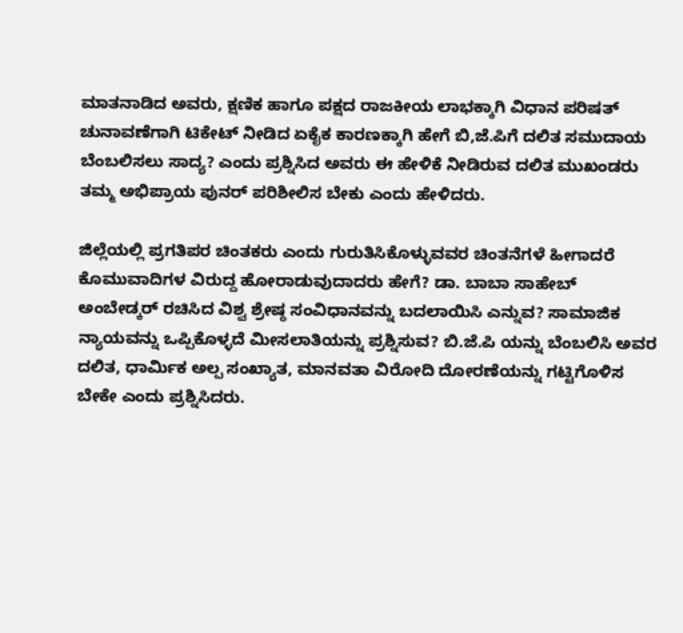ಮಾತನಾಡಿದ ಅವರು, ಕ್ಷಣಿಕ ಹಾಗೂ ಪಕ್ಷದ ರಾಜಕೀಯ ಲಾಭಕ್ಕಾಗಿ ವಿಧಾನ ಪರಿಷತ್ ಚುನಾವಣೆಗಾಗಿ ಟಿಕೇಟ್ ನೀಡಿದ ಏಕೈಕ ಕಾರಣಕ್ಕಾಗಿ ಹೇಗೆ ಬಿ,ಜೆ.ಪಿಗೆ ದಲಿತ ಸಮುದಾಯ ಬೆಂಬಲಿಸಲು ಸಾದ್ಯ? ಎಂದು ಪ್ರಶ್ನಿಸಿದ ಅವರು ಈ ಹೇಳಿಕೆ ನೀಡಿರುವ ದಲಿತ ಮುಖಂಡರು ತಮ್ಮ ಅಭಿಪ್ರಾಯ ಪುನರ್ ಪರಿಶೀಲಿಸ ಬೇಕು ಎಂದು ಹೇಳಿದರು.

ಜಿಲ್ಲೆಯಲ್ಲಿ ಪ್ರಗತಿಪರ ಚಿಂತಕರು ಎಂದು ಗುರುತಿಸಿಕೊಳ್ಳುವವರ ಚಿಂತನೆಗಳೆ ಹೀಗಾದರೆ ಕೊಮುವಾದಿಗಳ ವಿರುದ್ದ ಹೋರಾಡುವುದಾದರು ಹೇಗೆ? ಡಾ. ಬಾಬಾ ಸಾಹೇಬ್ ಅಂಬೇಡ್ಕರ್ ರಚಿಸಿದ ವಿಶ್ವ ಶ್ರೇಷ್ಠ ಸಂವಿಧಾನವನ್ನು ಬದಲಾಯಿಸಿ ಎನ್ನುವ? ಸಾಮಾಜಿಕ ನ್ಯಾಯವನ್ನು ಒಪ್ಪಿಕೊಳ್ಳದೆ ಮೀಸಲಾತಿಯನ್ನು ಪ್ರಶ್ನಿಸುವ? ಬಿ.ಜೆ.ಪಿ ಯನ್ನು ಬೆಂಬಲಿಸಿ ಅವರ ದಲಿತ, ಧಾರ್ಮಿಕ ಅಲ್ಪ ಸಂಖ್ಯಾತ, ಮಾನವತಾ ವಿರೋದಿ ದೋರಣೆಯನ್ನು ಗಟ್ಟಿಗೊಳಿಸ ಬೇಕೇ ಎಂದು ಪ್ರಶ್ನಿಸಿದರು.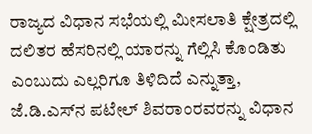ರಾಜ್ಯದ ವಿಧಾನ ಸಭೆಯಲ್ಲಿ ಮೀಸಲಾತಿ ಕ್ಷೇತ್ರದಲ್ಲಿ ದಲಿತರ ಹೆಸರಿನಲ್ಲಿ ಯಾರನ್ನು ಗೆಲ್ಲಿಸಿ ಕೊಂಡಿತು ಎಂಬುದು ಎಲ್ಲರಿಗೂ ತಿಳಿದಿದೆ ಎನ್ನುತ್ತಾ, ಜೆ.ಡಿ.ಎಸ್‌ನ ಪಟೇಲ್ ಶಿವರಾಂರವರನ್ನು ವಿಧಾನ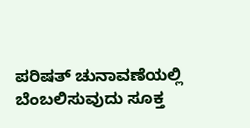ಪರಿಷತ್ ಚುನಾವಣೆಯಲ್ಲಿ ಬೆಂಬಲಿಸುವುದು ಸೂಕ್ತ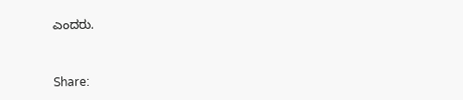ಎಂದರು.


Share: